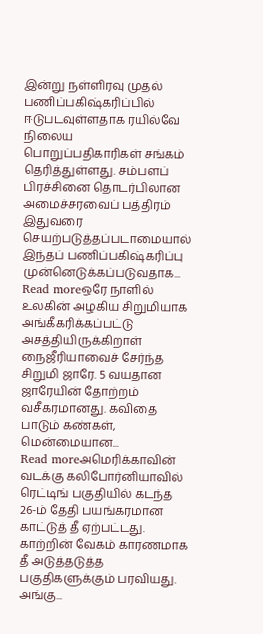இன்று நள்ளிரவு முதல் பணிப்பகிஷ்கரிப்பில் ஈடுபடவுள்ளதாக ரயில்வே நிலைய பொறுப்பதிகாரிகள் சங்கம் தெரித்துள்ளது. சம்பளப் பிரச்சினை தொடர்பிலான அமைச்சரவைப் பத்திரம் இதுவரை செயற்படுத்தப்படாமையால் இந்தப் பணிப்பகிஷ்கரிப்பு முன்னெடுக்கப்படுவதாக...
Read moreஒரே நாளில் உலகின் அழகிய சிறுமியாக அங்கீகரிக்கப்பட்டு அசத்தியிருக்கிறாள் நைஜீரியாவைச் சேர்ந்த சிறுமி ஜாரே. 5 வயதான ஜாரேயின் தோற்றம் வசீகரமானது. கவிதை பாடும் கண்கள், மென்மையான...
Read moreஅமெரிக்காவின் வடக்கு கலிபோர்னியாவில் ரெட்டிங் பகுதியில் கடந்த 26-ம் தேதி பயங்கரமான காட்டுத் தீ ஏற்பட்டது. காற்றின் வேகம் காரணமாக தீ அடுத்தடுத்த பகுதிகளுக்கும் பரவியது. அங்கு...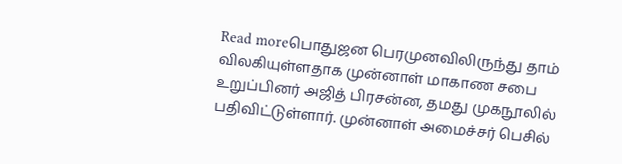Read moreபொதுஜன பெரமுனவிலிருந்து தாம் விலகியுள்ளதாக முன்னாள் மாகாண சபை உறுப்பினர் அஜித் பிரசன்ன, தமது முகநூலில் பதிவிட்டுள்ளார். முன்னாள் அமைச்சர் பெசில்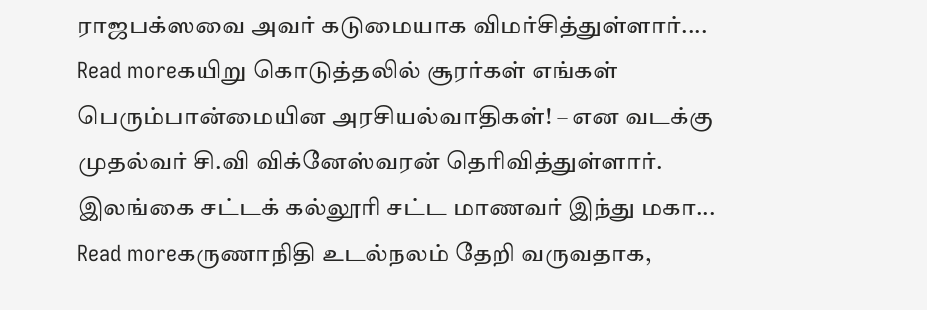ராஜபக்ஸவை அவர் கடுமையாக விமர்சித்துள்ளார்....
Read moreகயிறு கொடுத்தலில் சூரர்கள் எங்கள் பெரும்பான்மையின அரசியல்வாதிகள்! – என வடக்கு முதல்வர் சி.வி விக்னேஸ்வரன் தெரிவித்துள்ளார். இலங்கை சட்டக் கல்லூரி சட்ட மாணவர் இந்து மகா...
Read moreகருணாநிதி உடல்நலம் தேறி வருவதாக,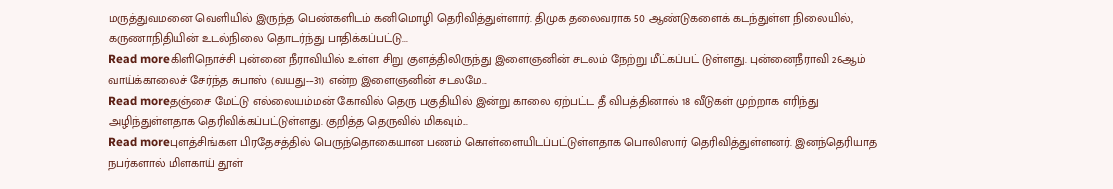மருத்துவமனை வெளியில் இருந்த பெண்களிடம் கனிமொழி தெரிவித்துள்ளார். திமுக தலைவராக 50 ஆண்டுகளைக் கடந்துள்ள நிலையில், கருணாநிதியின் உடல்நிலை தொடர்ந்து பாதிக்கப்பட்டு...
Read moreகிளிநொச்சி புன்னை நீராவியில் உள்ள சிறு குளத்திலிருந்து இளைஞனின் சடலம் நேற்று மீட்கப்பட் டுள்ளது. புன்னைநீராவி 26ஆம் வாய்க்காலைச் சேர்ந்த சுபாஸ் (வயது-–31) என்ற இளைஞனின் சடலமே...
Read moreதஞ்சை மேட்டு எல்லையம்மன் கோவில் தெரு பகுதியில் இன்று காலை ஏற்பட்ட தீ விபத்தினால் 18 வீடுகள் முற்றாக எரிந்து அழிந்துள்ளதாக தெரிவிக்கப்பட்டுள்ளது. குறித்த தெருவில் மிகவும்...
Read moreபுளத்சிங்கள பிரதேசத்தில் பெருந்தொகையான பணம் கொள்ளையிடப்பட்டுள்ளதாக பொலிஸார் தெரிவித்துள்ளனர். இனந்தெரியாத நபர்களால் மிளகாய் தூள்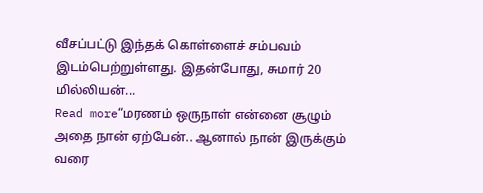வீசப்பட்டு இந்தக் கொள்ளைச் சம்பவம் இடம்பெற்றுள்ளது. இதன்போது, சுமார் 20 மில்லியன்...
Read more“மரணம் ஒருநாள் என்னை சூழும் அதை நான் ஏற்பேன்.. ஆனால் நான் இருக்கும் வரை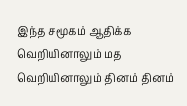இந்த சமூகம் ஆதிக்க வெறியினாலும் மத வெறியினாலும் தினம் தினம்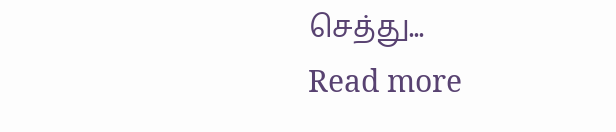செத்து...
Read more